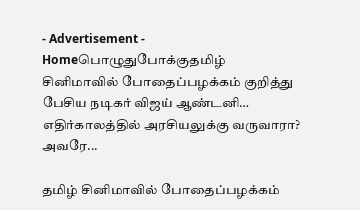- Advertisement -
Homeபொழுதுபோக்குதமிழ் சினிமாவில் போதைப்பழக்கம் குறித்து பேசிய நடிகர் விஜய் ஆண்டனி… எதிர்காலத்தில் அரசியலுக்கு வருவாரா? அவரே...

தமிழ் சினிமாவில் போதைப்பழக்கம்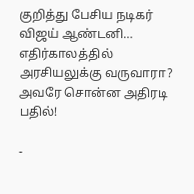குறித்து பேசிய நடிகர் விஜய் ஆண்டனி… எதிர்காலத்தில் அரசியலுக்கு வருவாரா? அவரே சொன்ன அதிரடி பதில்!

-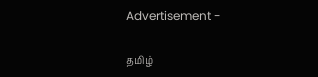Advertisement -

தமிழ்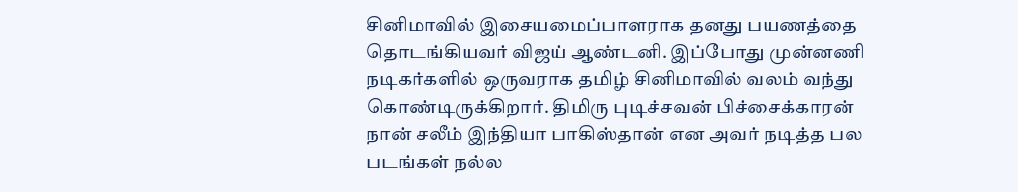சினிமாவில் இசையமைப்பாளராக தனது பயணத்தை தொடங்கியவர் விஜய் ஆண்டனி. இப்போது முன்னணி நடிகர்களில் ஒருவராக தமிழ் சினிமாவில் வலம் வந்து கொண்டிருக்கிறார். திமிரு புடிச்சவன் பிச்சைக்காரன் நான் சலீம் இந்தியா பாகிஸ்தான் என அவர் நடித்த பல படங்கள் நல்ல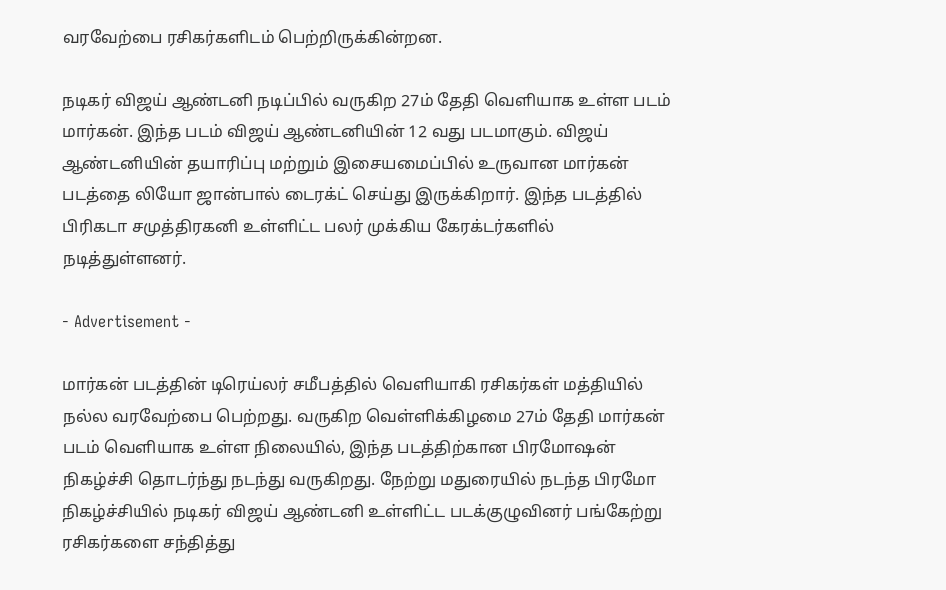வரவேற்பை ரசிகர்களிடம் பெற்றிருக்கின்றன.

நடிகர் விஜய் ஆண்டனி நடிப்பில் வருகிற 27ம் தேதி வெளியாக உள்ள படம் மார்கன். இந்த படம் விஜய் ஆண்டனியின் 12 வது படமாகும். விஜய் ஆண்டனியின் தயாரிப்பு மற்றும் இசையமைப்பில் உருவான மார்கன் படத்தை லியோ ஜான்பால் டைரக்ட் செய்து இருக்கிறார். இந்த படத்தில் பிரிகடா சமுத்திரகனி உள்ளிட்ட பலர் முக்கிய கேரக்டர்களில் நடித்துள்ளனர்.

- Advertisement -

மார்கன் படத்தின் டிரெய்லர் சமீபத்தில் வெளியாகி ரசிகர்கள் மத்தியில் நல்ல வரவேற்பை பெற்றது. வருகிற வெள்ளிக்கிழமை 27ம் தேதி மார்கன் படம் வெளியாக உள்ள நிலையில், இந்த படத்திற்கான பிரமோஷன் நிகழ்ச்சி தொடர்ந்து நடந்து வருகிறது. நேற்று மதுரையில் நடந்த பிரமோ நிகழ்ச்சியில் நடிகர் விஜய் ஆண்டனி உள்ளிட்ட படக்குழுவினர் பங்கேற்று ரசிகர்களை சந்தித்து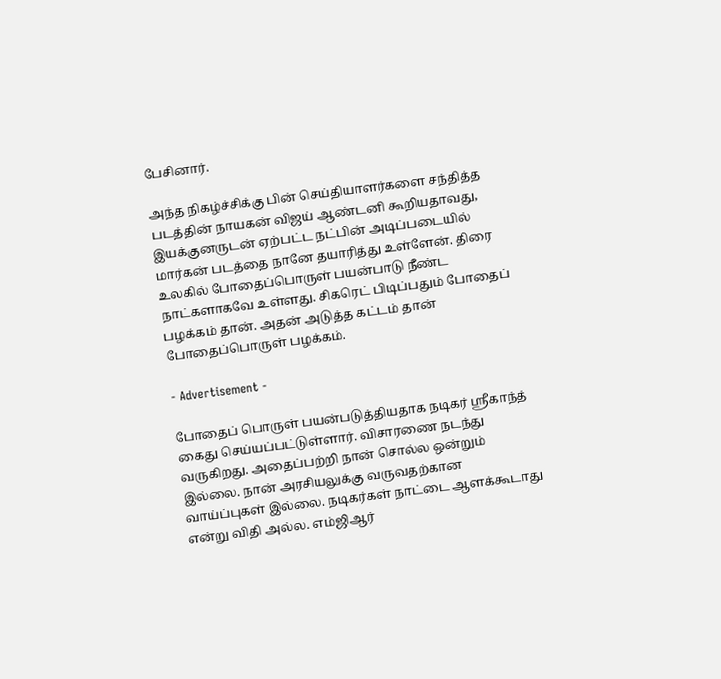பேசினார்.

அந்த நிகழ்ச்சிக்கு பின் செய்தியாளர்களை சந்தித்த படத்தின் நாயகன் விஜய் ஆண்டனி கூறியதாவது, இயக்குனருடன் ஏற்பட்ட நட்பின் அடிப்படையில் மார்கன் படத்தை நானே தயாரித்து உள்ளேன். திரை உலகில் போதைப்பொருள் பயன்பாடு நீண்ட நாட்களாகவே உள்ளது. சிகரெட் பிடிப்பதும் போதைப் பழக்கம் தான். அதன் அடுத்த கட்டம் தான் போதைப்பொருள் பழக்கம்.

- Advertisement -

போதைப் பொருள் பயன்படுத்தியதாக நடிகர் ஸ்ரீகாந்த் கைது செய்யப்பட்டுள்ளார். விசாரணை நடந்து வருகிறது. அதைப்பற்றி நான் சொல்ல ஒன்றும் இல்லை. நான் அரசியலுக்கு வருவதற்கான வாய்ப்புகள் இல்லை. நடிகர்கள் நாட்டை ஆளக்கூடாது என்று விதி அல்ல. எம்ஜிஆர்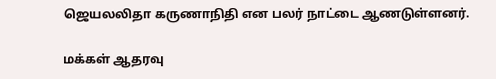ஜெயலலிதா கருணாநிதி என பலர் நாட்டை ஆணடுள்ளனர்.

மக்கள் ஆதரவு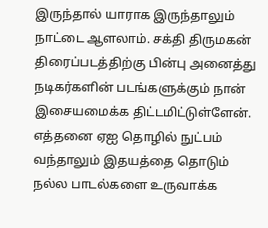இருந்தால் யாராக இருந்தாலும் நாட்டை ஆளலாம். சக்தி திருமகன் திரைப்படத்திற்கு பின்பு அனைத்து நடிகர்களின் படங்களுக்கும் நான் இசையமைக்க திட்டமிட்டுள்ளேன். எத்தனை ஏஐ தொழில் நுட்பம் வந்தாலும் இதயத்தை தொடும் நல்ல பாடல்களை உருவாக்க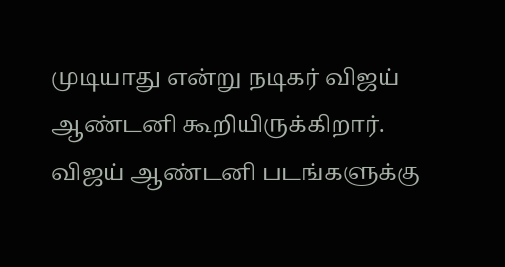முடியாது என்று நடிகர் விஜய் ஆண்டனி கூறியிருக்கிறார். விஜய் ஆண்டனி படங்களுக்கு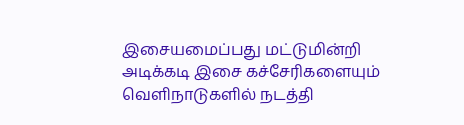இசையமைப்பது மட்டுமின்றி அடிக்கடி இசை கச்சேரிகளையும் வெளிநாடுகளில் நடத்தி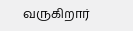வருகிறார்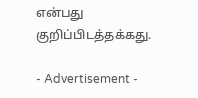என்பது குறிப்பிடத்தக்கது.

- Advertisement -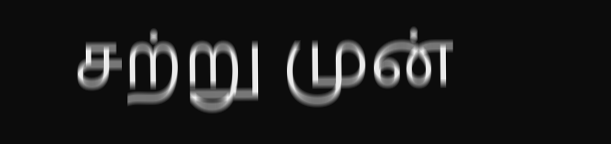சற்று முன்